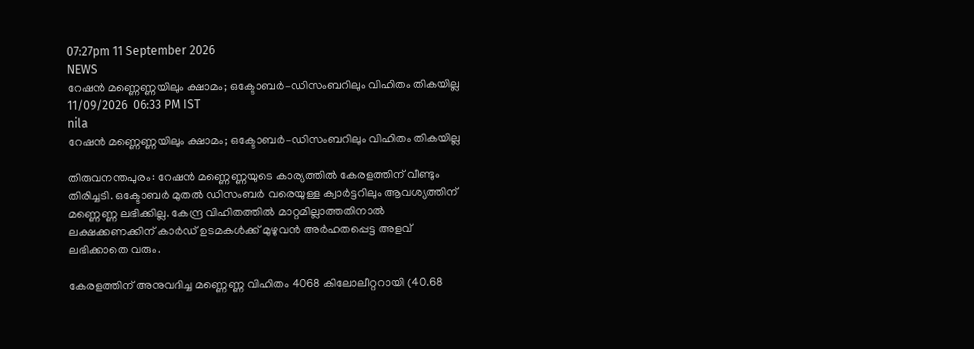07:27pm 11 September 2026
NEWS
റേഷൻ മണ്ണെണ്ണയിലും ക്ഷാമം; ഒക്ടോബർ–ഡിസംബറിലും വിഹിതം തികയില്ല
11/09/2026  06:33 PM IST
nila
റേഷൻ മണ്ണെണ്ണയിലും ക്ഷാമം; ഒക്ടോബർ–ഡിസംബറിലും വിഹിതം തികയില്ല

തിരുവനന്തപുരം: റേഷൻ മണ്ണെണ്ണയുടെ കാര്യത്തിൽ കേരളത്തിന് വീണ്ടും തിരിച്ചടി. ഒക്ടോബർ മുതൽ ഡിസംബർ വരെയുള്ള ക്വാർട്ടറിലും ആവശ്യത്തിന് മണ്ണെണ്ണ ലഭിക്കില്ല. കേന്ദ്ര വിഹിതത്തിൽ മാറ്റമില്ലാത്തതിനാൽ ലക്ഷക്കണക്കിന് കാർഡ് ഉടമകൾക്ക് മുഴുവൻ അർഹതപ്പെട്ട അളവ് ലഭിക്കാതെ വരും.

കേരളത്തിന് അനുവദിച്ച മണ്ണെണ്ണ വിഹിതം 4068 കിലോലീറ്ററായി (40.68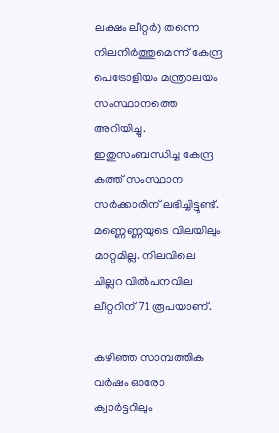ലക്ഷം ലീറ്റർ) തന്നെ നിലനിർത്തുമെന്ന് കേന്ദ്ര പെട്രോളിയം മന്ത്രാലയം സംസ്ഥാനത്തെ അറിയിച്ചു. ഇതുസംബന്ധിച്ച കേന്ദ്ര കത്ത് സംസ്ഥാന സർക്കാരിന് ലഭിച്ചിട്ടുണ്ട്. മണ്ണെണ്ണയുടെ വിലയിലും മാറ്റമില്ല. നിലവിലെ ചില്ലറ വിൽപനവില ലീറ്ററിന് 71 രൂപയാണ്.

കഴിഞ്ഞ സാമ്പത്തിക വർഷം ഓരോ ക്വാർട്ടറിലും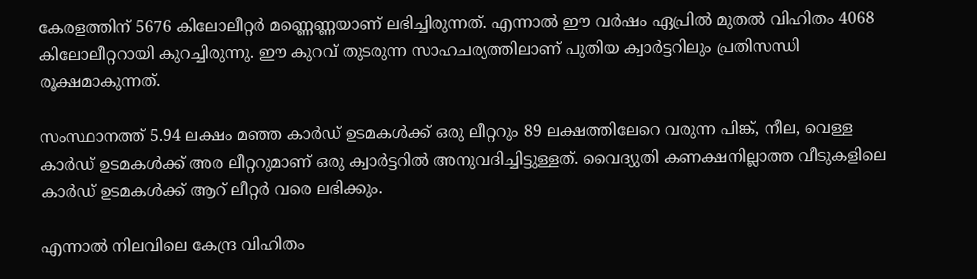കേരളത്തിന് 5676 കിലോലീറ്റർ മണ്ണെണ്ണയാണ് ലഭിച്ചിരുന്നത്. എന്നാൽ ഈ വർഷം ഏപ്രിൽ മുതൽ വിഹിതം 4068 കിലോലീറ്ററായി കുറച്ചിരുന്നു. ഈ കുറവ് തുടരുന്ന സാഹചര്യത്തിലാണ് പുതിയ ക്വാർട്ടറിലും പ്രതിസന്ധി രൂക്ഷമാകുന്നത്.

സംസ്ഥാനത്ത് 5.94 ലക്ഷം മഞ്ഞ കാർഡ് ഉടമകൾക്ക് ഒരു ലീറ്ററും 89 ലക്ഷത്തിലേറെ വരുന്ന പിങ്ക്, നീല, വെള്ള കാർഡ് ഉടമകൾക്ക് അര ലീറ്ററുമാണ് ഒരു ക്വാർട്ടറിൽ അനുവദിച്ചിട്ടുള്ളത്. വൈദ്യുതി കണക്ഷനില്ലാത്ത വീടുകളിലെ കാർഡ് ഉടമകൾക്ക് ആറ് ലീറ്റർ വരെ ലഭിക്കും.

എന്നാൽ നിലവിലെ കേന്ദ്ര വിഹിതം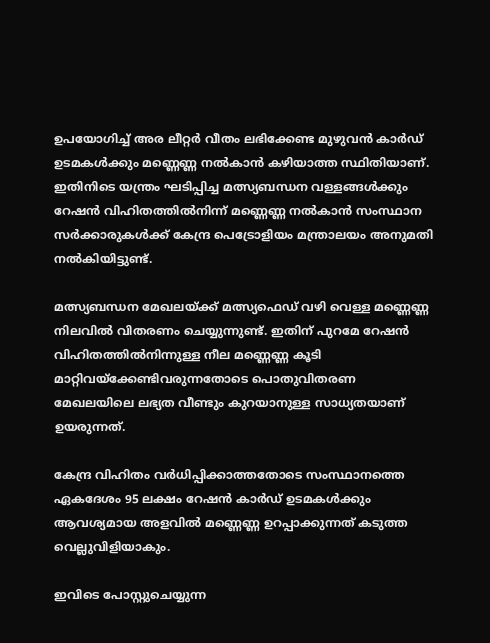ഉപയോഗിച്ച് അര ലീറ്റർ വീതം ലഭിക്കേണ്ട മുഴുവൻ കാർഡ് ഉടമകൾക്കും മണ്ണെണ്ണ നൽകാൻ കഴിയാത്ത സ്ഥിതിയാണ്. ഇതിനിടെ യന്ത്രം ഘടിപ്പിച്ച മത്സ്യബന്ധന വള്ളങ്ങൾക്കും റേഷൻ വിഹിതത്തിൽനിന്ന് മണ്ണെണ്ണ നൽകാൻ സംസ്ഥാന സർക്കാരുകൾക്ക് കേന്ദ്ര പെട്രോളിയം മന്ത്രാലയം അനുമതി നൽകിയിട്ടുണ്ട്.

മത്സ്യബന്ധന മേഖലയ്ക്ക് മത്സ്യഫെഡ് വഴി വെള്ള മണ്ണെണ്ണ നിലവിൽ വിതരണം ചെയ്യുന്നുണ്ട്. ഇതിന് പുറമേ റേഷൻ വിഹിതത്തിൽനിന്നുള്ള നീല മണ്ണെണ്ണ കൂടി മാറ്റിവയ്ക്കേണ്ടിവരുന്നതോടെ പൊതുവിതരണ മേഖലയിലെ ലഭ്യത വീണ്ടും കുറയാനുള്ള സാധ്യതയാണ് ഉയരുന്നത്.

കേന്ദ്ര വിഹിതം വർധിപ്പിക്കാത്തതോടെ സംസ്ഥാനത്തെ ഏകദേശം 95 ലക്ഷം റേഷൻ കാർഡ് ഉടമകൾക്കും ആവശ്യമായ അളവിൽ മണ്ണെണ്ണ ഉറപ്പാക്കുന്നത് കടുത്ത വെല്ലുവിളിയാകും.

ഇവിടെ പോസ്റ്റുചെയ്യുന്ന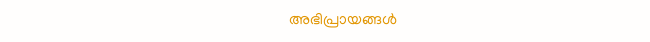അഭിപ്രായങ്ങള്‍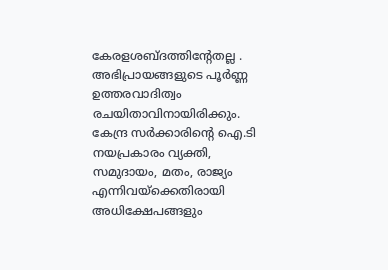കേരളശബ്‌ദത്തിന്റേതല്ല . അഭിപ്രായങ്ങളുടെ പൂര്‍ണ്ണ ഉത്തരവാദിത്വം രചയിതാവിനായിരിക്കും. കേന്ദ്ര സർക്കാരിന്റെ ഐ.ടി നയപ്രകാരം വ്യക്തി, സമുദായം, മതം, രാജ്യം എന്നിവയ്ക്കെതിരായി അധിക്ഷേപങ്ങളും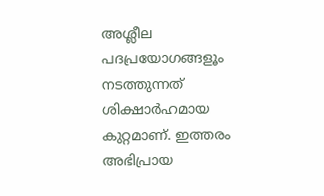അശ്ലീല പദപ്രയോഗങ്ങളൂം നടത്തുന്നത് ശിക്ഷാര്‍ഹമായ കുറ്റമാണ്. ഇത്തരം അഭിപ്രായ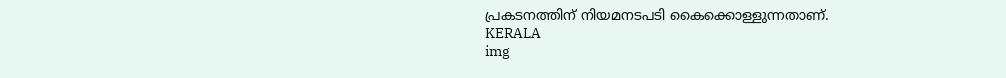പ്രകടനത്തിന് നിയമനടപടി കൈക്കൊള്ളുന്നതാണ്.
KERALA
img